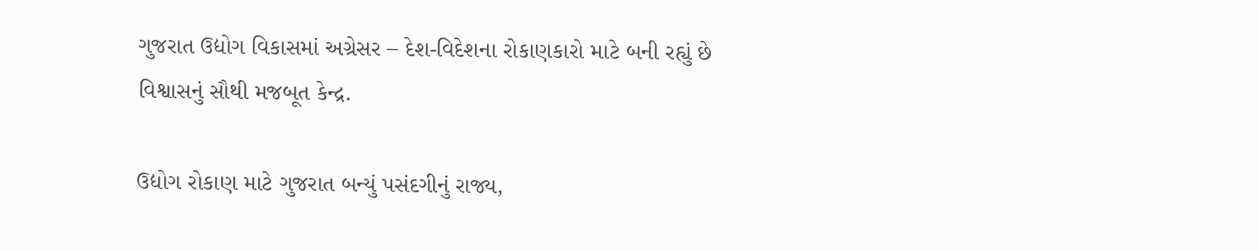ગુજરાત ઉદ્યોગ વિકાસમાં અગ્રેસર – દેશ-વિદેશના રોકાણકારો માટે બની રહ્યું છે વિશ્વાસનું સૌથી મજબૂત કેન્દ્ર.

ઉદ્યોગ રોકાણ માટે ગુજરાત બન્યું પસંદગીનું રાજ્ય,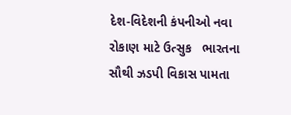દેશ-વિદેશની કંપનીઓ નવા રોકાણ માટે ઉત્સુક   ભારતના સૌથી ઝડપી વિકાસ પામતા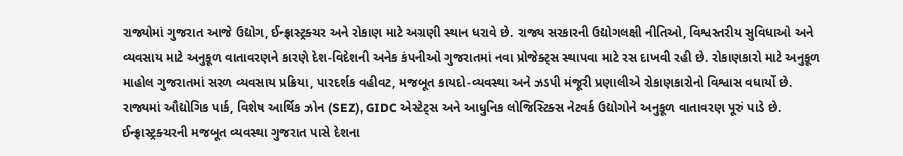રાજ્યોમાં ગુજરાત આજે ઉદ્યોગ, ઈન્ફ્રાસ્ટ્રક્ચર અને રોકાણ માટે અગ્રણી સ્થાન ધરાવે છે. રાજ્ય સરકારની ઉદ્યોગલક્ષી નીતિઓ, વિશ્વસ્તરીય સુવિધાઓ અને વ્યવસાય માટે અનુકૂળ વાતાવરણને કારણે દેશ-વિદેશની અનેક કંપનીઓ ગુજરાતમાં નવા પ્રોજેક્ટ્સ સ્થાપવા માટે રસ દાખવી રહી છે. રોકાણકારો માટે અનુકૂળ માહોલ ગુજરાતમાં સરળ વ્યવસાય પ્રક્રિયા, પારદર્શક વહીવટ, મજબૂત કાયદો-વ્યવસ્થા અને ઝડપી મંજૂરી પ્રણાલીએ રોકાણકારોનો વિશ્વાસ વધાર્યો છે. રાજ્યમાં ઔદ્યોગિક પાર્ક, વિશેષ આર્થિક ઝોન (SEZ), GIDC એસ્ટેટ્સ અને આધુનિક લોજિસ્ટિક્સ નેટવર્ક ઉદ્યોગોને અનુકૂળ વાતાવરણ પૂરું પાડે છે. ઈન્ફ્રાસ્ટ્રક્ચરની મજબૂત વ્યવસ્થા ગુજરાત પાસે દેશના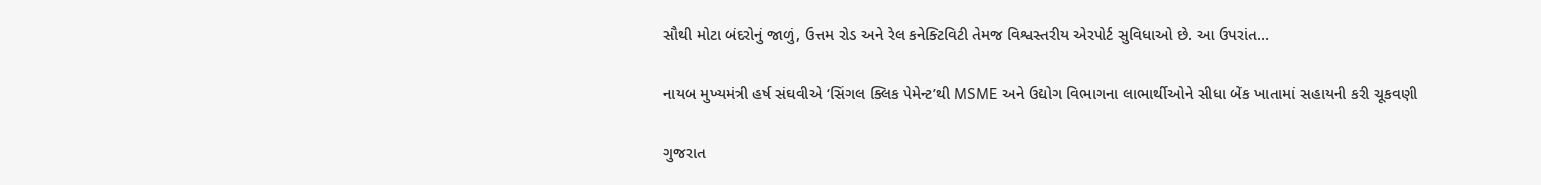સૌથી મોટા બંદરોનું જાળું, ઉત્તમ રોડ અને રેલ કનેક્ટિવિટી તેમજ વિશ્વસ્તરીય એરપોર્ટ સુવિધાઓ છે. આ ઉપરાંત…

નાયબ મુખ્યમંત્રી હર્ષ સંઘવીએ ‘સિંગલ ક્લિક પેમેન્ટ’થી MSME અને ઉદ્યોગ વિભાગના લાભાર્થીઓને સીધા બેંક ખાતામાં સહાયની કરી ચૂકવણી

ગુજરાત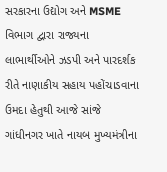સરકારના ઉદ્યોગ અને MSME વિભાગ દ્વારા રાજ્યના લાભાર્થીઓને ઝડપી અને પારદર્શક રીતે નાણાકીય સહાય પહોંચાડવાના ઉમદા હેતુથી આજે સાંજે ગાંધીનગર ખાતે નાયબ મુખ્યમંત્રીના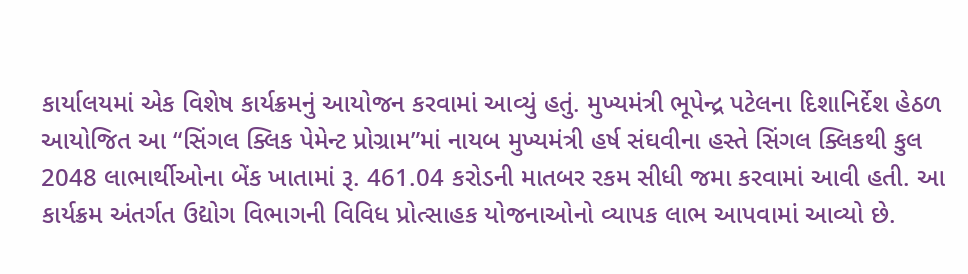કાર્યાલયમાં એક વિશેષ કાર્યક્રમનું આયોજન કરવામાં આવ્યું હતું. મુખ્યમંત્રી ભૂપેન્દ્ર પટેલના દિશાનિર્દેશ હેઠળ આયોજિત આ “સિંગલ ક્લિક પેમેન્ટ પ્રોગ્રામ”માં નાયબ મુખ્યમંત્રી હર્ષ સંઘવીના હસ્તે સિંગલ ક્લિકથી કુલ 2048 લાભાર્થીઓના બેંક ખાતામાં રૂ. 461.04 કરોડની માતબર રકમ સીધી જમા કરવામાં આવી હતી. આ કાર્યક્રમ અંતર્ગત ઉદ્યોગ વિભાગની વિવિધ પ્રોત્સાહક યોજનાઓનો વ્યાપક લાભ આપવામાં આવ્યો છે.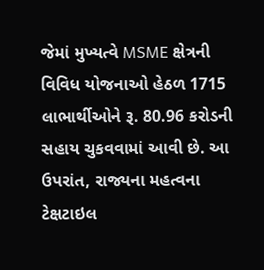જેમાં મુખ્યત્વે MSME ક્ષેત્રની વિવિધ યોજનાઓ હેઠળ 1715 લાભાર્થીઓને રૂ. 80.96 કરોડની સહાય ચુકવવામાં આવી છે. આ ઉપરાંત, રાજ્યના મહત્વના ટેક્ષટાઇલ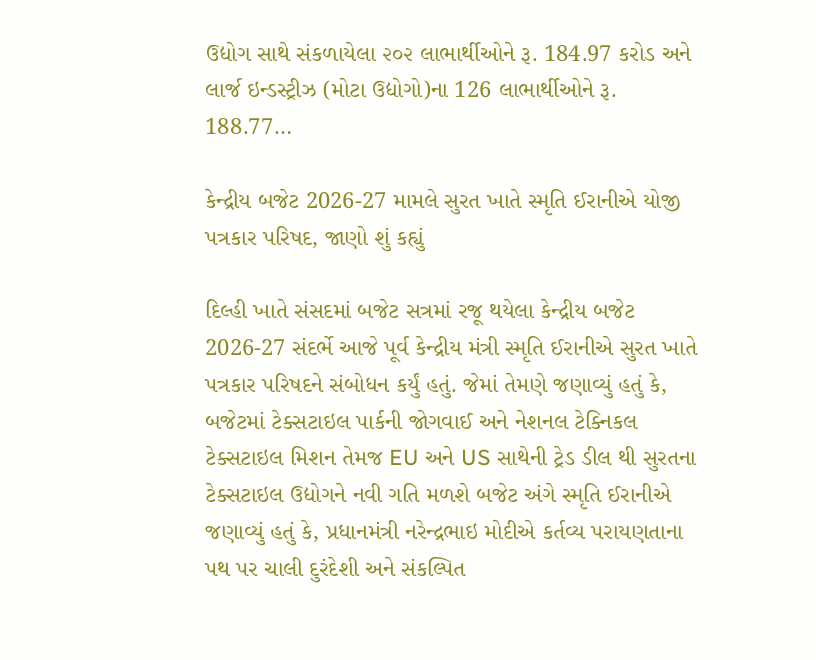ઉદ્યોગ સાથે સંકળાયેલા ૨૦૨ લાભાર્થીઓને રૂ. 184.97 કરોડ અને લાર્જ ઇન્ડસ્ટ્રીઝ (મોટા ઉદ્યોગો)ના 126 લાભાર્થીઓને રૂ. 188.77…

કેન્દ્રીય બજેટ 2026-27 મામલે સુરત ખાતે સ્મૃતિ ઈરાનીએ યોજી પત્રકાર પરિષદ, જાણો શું કહ્યું

દિલ્હી ખાતે સંસદમાં બજેટ સત્રમાં રજૂ થયેલા કેન્દ્રીય બજેટ 2026-27 સંદર્ભે આજે પૂર્વ કેન્દ્રીય મંત્રી સ્મૃતિ ઈરાનીએ સુરત ખાતે પત્રકાર પરિષદને સંબોધન કર્યું હતું. જેમાં તેમણે જણાવ્યું હતું કે, બજેટમાં ટેક્સટાઇલ પાર્કની જોગવાઈ અને નેશનલ ટેક્નિકલ ટેક્સટાઇલ મિશન તેમજ EU અને US સાથેની ટ્રેડ ડીલ થી સુરતના ટેક્સટાઇલ ઉદ્યોગને નવી ગતિ મળશે બજેટ અંગે સ્મૃતિ ઈરાનીએ જણાવ્યું હતું કે, પ્રધાનમંત્રી નરેન્દ્રભાઇ મોદીએ કર્તવ્ય પરાયણતાના પથ પર ચાલી દુરંદેશી અને સંકલ્પિત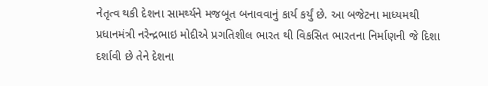નેતૃત્વ થકી દેશના સામર્થ્યને મજબૂત બનાવવાનું કાર્ય કર્યું છે. આ બજેટના માધ્યમથી પ્રધાનમંત્રી નરેન્દ્રભાઇ મોદીએ પ્રગતિશીલ ભારત થી વિકસિત ભારતના નિર્માણની જે દિશા દર્શાવી છે તેને દેશના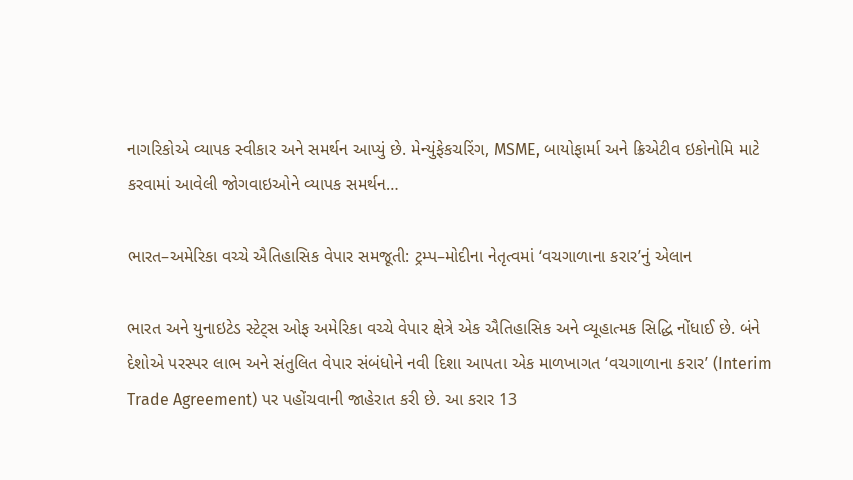નાગરિકોએ વ્યાપક સ્વીકાર અને સમર્થન આપ્યું છે. મેન્યુંફેકચરિંગ, MSME, બાયોફાર્મા અને ક્રિએટીવ ઇકોનોમિ માટે કરવામાં આવેલી જોગવાઇઓને વ્યાપક સમર્થન…

ભારત–અમેરિકા વચ્ચે ઐતિહાસિક વેપાર સમજૂતી: ટ્રમ્પ–મોદીના નેતૃત્વમાં ‘વચગાળાના કરાર’નું એલાન

ભારત અને યુનાઇટેડ સ્ટેટ્સ ઓફ અમેરિકા વચ્ચે વેપાર ક્ષેત્રે એક ઐતિહાસિક અને વ્યૂહાત્મક સિદ્ધિ નોંધાઈ છે. બંને દેશોએ પરસ્પર લાભ અને સંતુલિત વેપાર સંબંધોને નવી દિશા આપતા એક માળખાગત ‘વચગાળાના કરાર’ (Interim Trade Agreement) પર પહોંચવાની જાહેરાત કરી છે. આ કરાર 13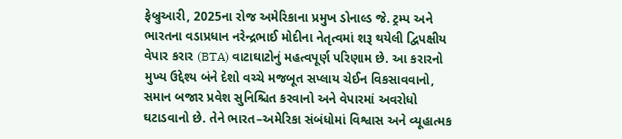ફેબ્રુઆરી, 2025ના રોજ અમેરિકાના પ્રમુખ ડોનાલ્ડ જે. ટ્રમ્પ અને ભારતના વડાપ્રધાન નરેન્દ્રભાઈ મોદીના નેતૃત્વમાં શરૂ થયેલી દ્વિપક્ષીય વેપાર કરાર (BTA) વાટાઘાટોનું મહત્વપૂર્ણ પરિણામ છે. આ કરારનો મુખ્ય ઉદ્દેશ્ય બંને દેશો વચ્ચે મજબૂત સપ્લાય ચેઈન વિકસાવવાનો, સમાન બજાર પ્રવેશ સુનિશ્ચિત કરવાનો અને વેપારમાં અવરોધો ઘટાડવાનો છે. તેને ભારત–અમેરિકા સંબંધોમાં વિશ્વાસ અને વ્યૂહાત્મક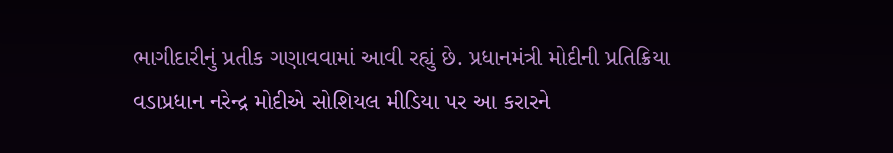ભાગીદારીનું પ્રતીક ગણાવવામાં આવી રહ્યું છે. પ્રધાનમંત્રી મોદીની પ્રતિક્રિયા વડાપ્રધાન નરેન્દ્ર મોદીએ સોશિયલ મીડિયા પર આ કરારને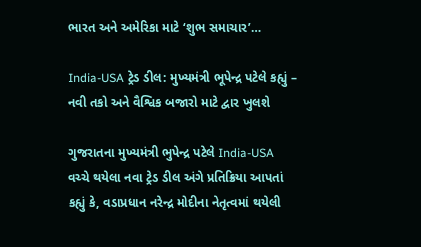ભારત અને અમેરિકા માટે ‘શુભ સમાચાર’…

India-USA ટ્રેડ ડીલ: મુખ્યમંત્રી ભૂપેન્દ્ર પટેલે કહ્યું – નવી તકો અને વૈશ્વિક બજારો માટે દ્વાર ખુલશે

ગુજરાતના મુખ્યમંત્રી ભુપેન્દ્ર પટેલે India-USA વચ્ચે થયેલા નવા ટ્રેડ ડીલ અંગે પ્રતિક્રિયા આપતાં કહ્યું કે, વડાપ્રધાન નરેન્દ્ર મોદીના નેતૃત્વમાં થયેલી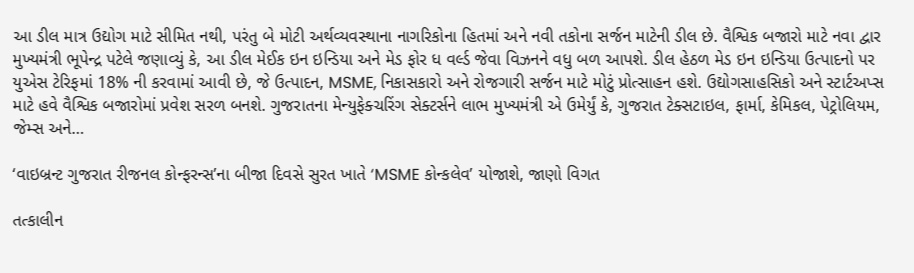આ ડીલ માત્ર ઉદ્યોગ માટે સીમિત નથી, પરંતુ બે મોટી અર્થવ્યવસ્થાના નાગરિકોના હિતમાં અને નવી તકોના સર્જન માટેની ડીલ છે. વૈશ્વિક બજારો માટે નવા દ્વાર મુખ્યમંત્રી ભૂપેન્દ્ર પટેલે જણાવ્યું કે, આ ડીલ મેઈક ઇન ઇન્ડિયા અને મેડ ફોર ધ વર્લ્ડ જેવા વિઝનને વધુ બળ આપશે. ડીલ હેઠળ મેડ ઇન ઇન્ડિયા ઉત્પાદનો પર યુએસ ટેરિફમાં 18% ની કરવામાં આવી છે, જે ઉત્પાદન, MSME, નિકાસકારો અને રોજગારી સર્જન માટે મોટું પ્રોત્સાહન હશે. ઉદ્યોગસાહસિકો અને સ્ટાર્ટઅપ્સ માટે હવે વૈશ્વિક બજારોમાં પ્રવેશ સરળ બનશે. ગુજરાતના મેન્યુફેક્ચરિંગ સેક્ટર્સને લાભ મુખ્યમંત્રી એ ઉમેર્યું કે, ગુજરાત ટેક્સટાઇલ, ફાર્મા, કેમિકલ, પેટ્રોલિયમ, જેમ્સ અને…

‘વાઇબ્રન્ટ ગુજરાત રીજનલ કોન્ફરન્સ’ના બીજા દિવસે સુરત ખાતે ‘MSME કોન્કલેવ’ યોજાશે, જાણો વિગત

તત્કાલીન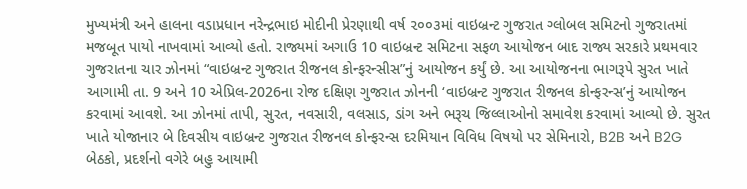મુખ્યમંત્રી અને હાલના વડાપ્રધાન નરેન્દ્રભાઇ મોદીની પ્રેરણાથી વર્ષ ૨૦૦૩માં વાઇબ્રન્ટ ગુજરાત ગ્લોબલ સમિટનો ગુજરાતમાં મજબૂત પાયો નાખવામાં આવ્યો હતો. રાજ્યમાં અગાઉ 10 વાઇબ્રન્ટ સમિટના સફળ આયોજન બાદ રાજ્ય સરકારે પ્રથમવાર ગુજરાતના ચાર ઝોનમાં “વાઇબ્રન્ટ ગુજરાત રીજનલ કોન્ફરન્સીસ”નું આયોજન કર્યું છે. આ આયોજનના ભાગરૂપે સુરત ખાતે આગામી તા. 9 અને 10 એપ્રિલ-2026ના રોજ દક્ષિણ ગુજરાત ઝોનની ‘વાઇબ્રન્ટ ગુજરાત રીજનલ કોન્ફરન્સ’નું આયોજન કરવામાં આવશે. આ ઝોનમાં તાપી, સુરત, નવસારી, વલસાડ, ડાંગ અને ભરૂચ જિલ્લાઓનો સમાવેશ કરવામાં આવ્યો છે. સુરત ખાતે યોજાનાર બે દિવસીય વાઇબ્રન્ટ ગુજરાત રીજનલ કોન્ફરન્સ દરમિયાન વિવિધ વિષયો પર સેમિનારો, B2B અને B2G બેઠકો, પ્રદર્શનો વગેરે બહુ આયામી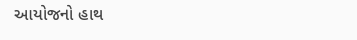આયોજનો હાથ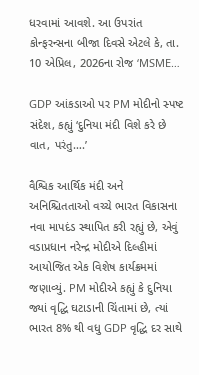ધરવામાં આવશે. આ ઉપરાંત કોન્ફરન્સના બીજા દિવસે એટલે કે, તા. 10 એપ્રિલ, 2026ના રોજ ‘MSME…

GDP આંકડાઓ પર PM મોદીનો સ્પષ્ટ સંદેશ, કહ્યું ‘દુનિયા મંદી વિશે કરે છે વાત, પરંતુ….’

વૈશ્વિક આર્થિક મંદી અને અનિશ્ચિતતાઓ વચ્ચે ભારત વિકાસના નવા માપદંડ સ્થાપિત કરી રહ્યું છે, એવું વડાપ્રધાન નરેન્દ્ર મોદીએ દિલ્હીમાં આયોજિત એક વિશેષ કાર્યક્રમમાં જણાવ્યું. PM મોદીએ કહ્યું કે દુનિયા જ્યાં વૃદ્ધિ ઘટાડાની ચિંતામાં છે, ત્યાં ભારત 8% થી વધુ GDP વૃદ્ધિ દર સાથે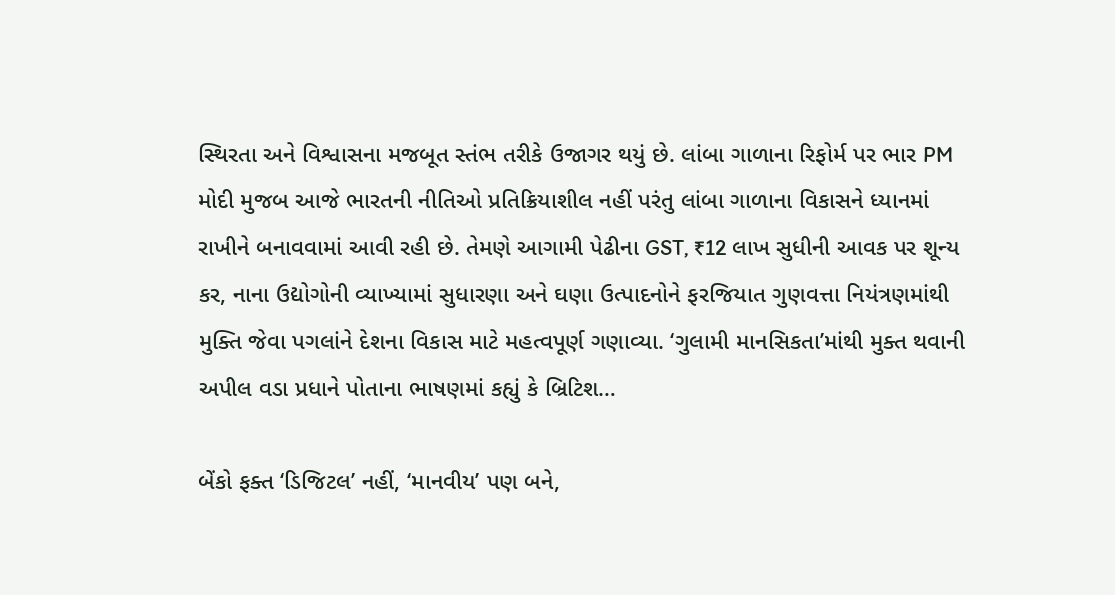સ્થિરતા અને વિશ્વાસના મજબૂત સ્તંભ તરીકે ઉજાગર થયું છે. લાંબા ગાળાના રિફોર્મ પર ભાર PM મોદી મુજબ આજે ભારતની નીતિઓ પ્રતિક્રિયાશીલ નહીં પરંતુ લાંબા ગાળાના વિકાસને ધ્યાનમાં રાખીને બનાવવામાં આવી રહી છે. તેમણે આગામી પેઢીના GST, ₹12 લાખ સુધીની આવક પર શૂન્ય કર, નાના ઉદ્યોગોની વ્યાખ્યામાં સુધારણા અને ઘણા ઉત્પાદનોને ફરજિયાત ગુણવત્તા નિયંત્રણમાંથી મુક્તિ જેવા પગલાંને દેશના વિકાસ માટે મહત્વપૂર્ણ ગણાવ્યા. ‘ગુલામી માનસિકતા’માંથી મુક્ત થવાની અપીલ વડા પ્રધાને પોતાના ભાષણમાં કહ્યું કે બ્રિટિશ…

બેંકો ફક્ત ‘ડિજિટલ’ નહીં, ‘માનવીય’ પણ બને,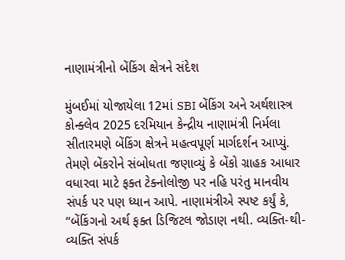નાણામંત્રીનો બેંકિંગ ક્ષેત્રને સંદેશ

મુંબઈમાં યોજાયેલા 12માં SBI બેંકિંગ અને અર્થશાસ્ત્ર કોન્ક્લેવ 2025 દરમિયાન કેન્દ્રીય નાણામંત્રી નિર્મલા સીતારમણે બેંકિંગ ક્ષેત્રને મહત્વપૂર્ણ માર્ગદર્શન આપ્યું. તેમણે બેંકરોને સંબોધતા જણાવ્યું કે બેંકો ગ્રાહક આધાર વધારવા માટે ફક્ત ટેક્નોલોજી પર નહિ પરંતુ માનવીય સંપર્ક પર પણ ધ્યાન આપે. નાણામંત્રીએ સ્પષ્ટ કર્યું કે, “બેંકિંગનો અર્થ ફક્ત ડિજિટલ જોડાણ નથી. વ્યક્તિ-થી-વ્યક્તિ સંપર્ક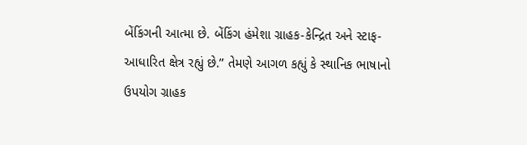બેંકિંગની આત્મા છે. બેંકિંગ હંમેશા ગ્રાહક-કેન્દ્રિત અને સ્ટાફ-આધારિત ક્ષેત્ર રહ્યું છે.” તેમણે આગળ કહ્યું કે સ્થાનિક ભાષાનો ઉપયોગ ગ્રાહક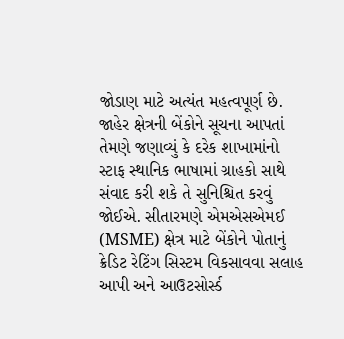જોડાણ માટે અત્યંત મહત્વપૂર્ણ છે. જાહેર ક્ષેત્રની બેંકોને સૂચના આપતાં તેમણે જણાવ્યું કે દરેક શાખામાંનો સ્ટાફ સ્થાનિક ભાષામાં ગ્રાહકો સાથે સંવાદ કરી શકે તે સુનિશ્ચિત કરવું જોઈએ. સીતારમણે એમએસએમઈ (MSME) ક્ષેત્ર માટે બેંકોને પોતાનું ક્રેડિટ રેટિંગ સિસ્ટમ વિકસાવવા સલાહ આપી અને આઉટસોર્સ્ડ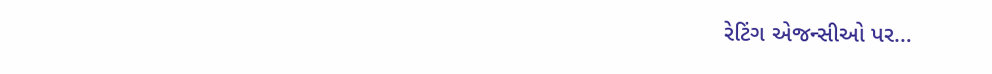રેટિંગ એજન્સીઓ પર…